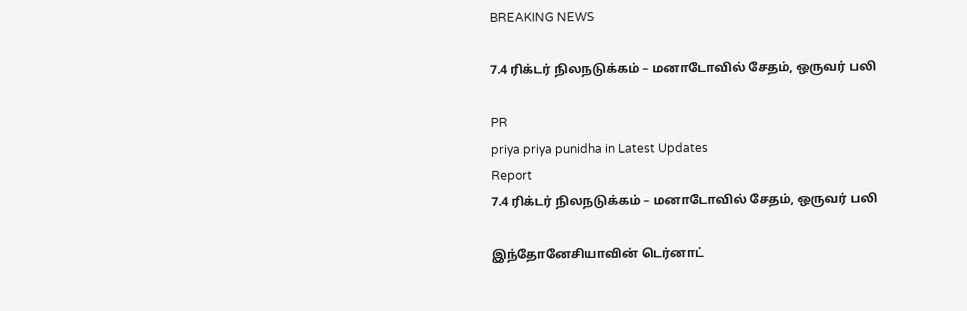BREAKING NEWS

7.4 ரிக்டர் நிலநடுக்கம் – மனாடோவில் சேதம், ஒருவர் பலி

PR
priya priya punidha in Latest Updates
Report
7.4 ரிக்டர் நிலநடுக்கம் – மனாடோவில் சேதம், ஒருவர் பலி

இந்தோனேசியாவின் டெர்னாட்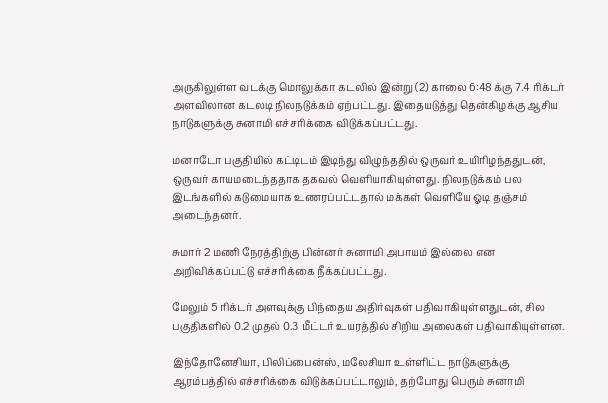அருகிலுள்ள வடக்கு மொலுக்கா கடலில் இன்று (2) காலை 6:48 க்கு 7.4 ரிக்டர் அளவிலான கடலடி நிலநடுக்கம் ஏற்பட்டது. இதையடுத்து தென்கிழக்கு ஆசிய நாடுகளுக்கு சுனாமி எச்சரிக்கை விடுக்கப்பட்டது.

மனாடோ பகுதியில் கட்டிடம் இடிந்து விழுந்ததில் ஒருவர் உயிரிழந்ததுடன், ஒருவர் காயமடைந்ததாக தகவல் வெளியாகியுள்ளது. நிலநடுக்கம் பல இடங்களில் கடுமையாக உணரப்பட்டதால் மக்கள் வெளியே ஓடி தஞ்சம் அடைந்தனர்.

சுமார் 2 மணி நேரத்திற்கு பின்னர் சுனாமி அபாயம் இல்லை என அறிவிக்கப்பட்டு எச்சரிக்கை நீக்கப்பட்டது.

மேலும் 5 ரிக்டர் அளவுக்கு பிந்தைய அதிர்வுகள் பதிவாகியுள்ளதுடன், சில பகுதிகளில் 0.2 முதல் 0.3 மீட்டர் உயரத்தில் சிறிய அலைகள் பதிவாகியுள்ளன.

இந்தோனேசியா, பிலிப்பைன்ஸ், மலேசியா உள்ளிட்ட நாடுகளுக்கு ஆரம்பத்தில் எச்சரிக்கை விடுக்கப்பட்டாலும், தற்போது பெரும் சுனாமி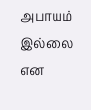அபாயம் இல்லை என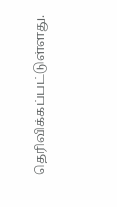தெரிவிக்கப்பட்டுள்ளது.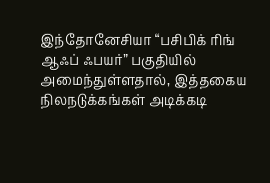இந்தோனேசியா “பசிபிக் ரிங் ஆஃப் ஃபயர்” பகுதியில் அமைந்துள்ளதால், இத்தகைய நிலநடுக்கங்கள் அடிக்கடி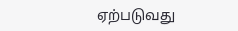ஏற்படுவது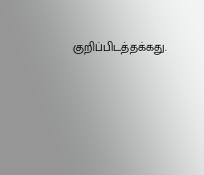குறிப்பிடத்தக்கது.